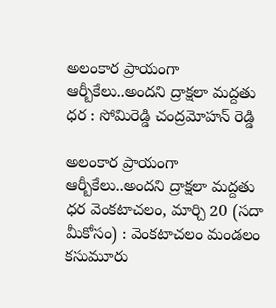అలంకార ప్రాయంగా ఆర్బీకేలు..అందని ద్రాక్షలా మద్దతు ధర : సోమిరెడ్డి చంద్రమోహన్ రెడ్డి

అలంకార ప్రాయంగా ఆర్బీకేలు..అందని ద్రాక్షలా మద్దతు ధర వెంక‌టాచ‌లం, మార్చి 20 (స‌దా మీకోసం) : వెంకటాచలం మండలం కసుమూరు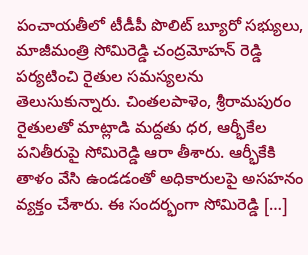పంచాయతీలో టీడీపీ పొలిట్ బ్యూరో సభ్యులు, మాజీమంత్రి సోమిరెడ్డి చంద్రమోహన్ రెడ్డి పర్యటించి రైతుల సమస్యలను తెలుసుకున్నారు. చింతలపాళెం, శ్రీరామ‌పురం రైతులతో మాట్లాడి మద్దతు ధర, ఆర్భీకేల పనితీరుపై సోమిరెడ్డి ఆరా తీశారు. ఆర్భీకేకి తాళం వేసి ఉండ‌డంతో అధికారుల‌పై అసహనం వ్య‌క్తం చేశారు. ఈ సంద‌ర్భంగా సోమిరెడ్డి […]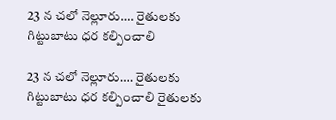23 న చలో నెల్లూరు…. రైతులకు గిట్టుబాటు ధర కల్పించాలి

23 న చలో నెల్లూరు…. రైతులకు గిట్టుబాటు ధర కల్పించాలి రైతులకు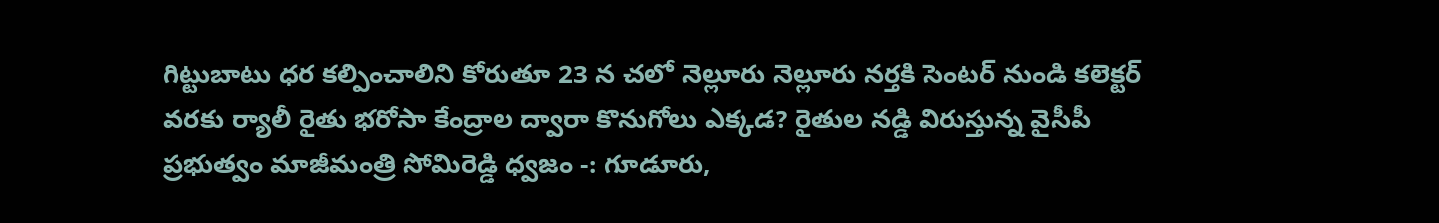గిట్టుబాటు ధర కల్పించాలిని కోరుతూ 23 న చలో నెల్లూరు నెల్లూరు నర్తకి సెంటర్ నుండి కలెక్టర్ వరకు ర్యాలీ రైతు భరోసా కేంద్రాల ద్వారా కొనుగోలు ఎక్కడ? రైతుల నడ్డి విరుస్తున్న వైసీపీ ప్రభుత్వం మాజీమంత్రి సోమిరెడ్డి ధ్వజం -: గూడూరు,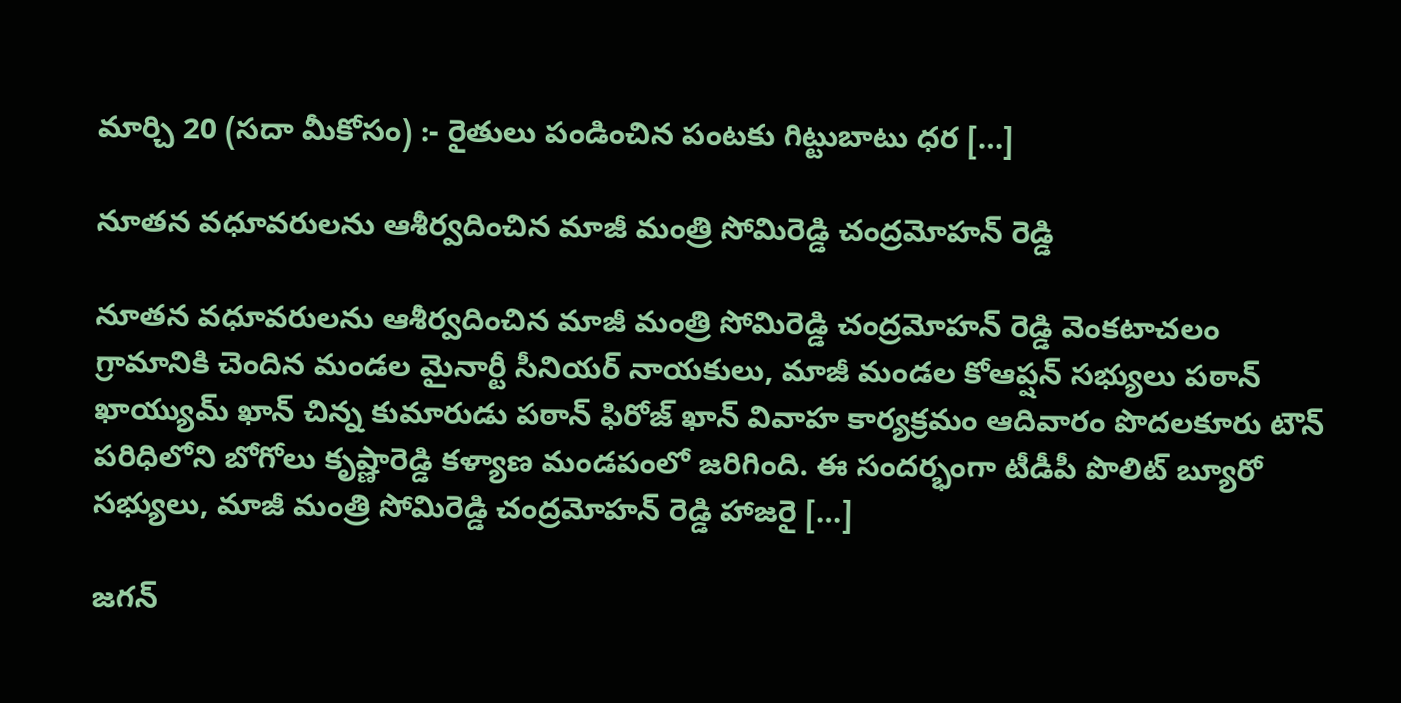మార్చి 20 (స‌దా మీకోసం) :- రైతులు పండించిన పంటకు గిట్టుబాటు ధర […]

నూతన వధూవరులను ఆశీర్వదించిన మాజీ మంత్రి సోమిరెడ్డి చంద్రమోహన్ రెడ్డి

నూతన వధూవరులను ఆశీర్వదించిన మాజీ మంత్రి సోమిరెడ్డి చంద్రమోహన్ రెడ్డి వెంకటాచలం గ్రామానికి చెందిన మండల మైనార్టీ సీనియర్ నాయకులు, మాజీ మండల కోఆప్షన్ సభ్యులు పఠాన్ ఖాయ్యుమ్ ఖాన్ చిన్న కుమారుడు పఠాన్ ఫిరోజ్ ఖాన్ వివాహ కార్యక్రమం ఆదివారం పొదలకూరు టౌన్ పరిధిలోని బోగోలు కృష్ణారెడ్డి కళ్యాణ మండపంలో జరిగింది. ఈ సందర్భంగా టీడీపీ పొలిట్ బ్యూరో సభ్యులు, మాజీ మంత్రి సోమిరెడ్డి చంద్రమోహన్ రెడ్డి హాజరై […]

జగన్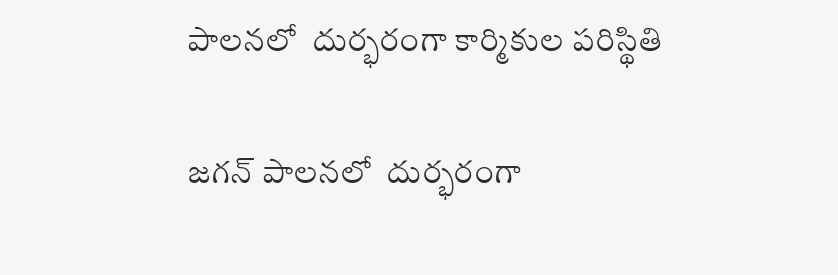పాలనలో  దుర్భరంగా కార్మికుల పరిస్థితి

జగన్ పాలనలో  దుర్భరంగా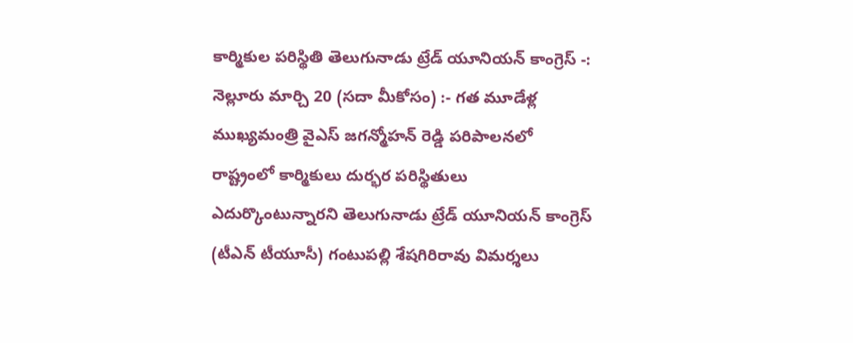కార్మికుల పరిస్థితి తెలుగునాడు ట్రేడ్ యూనియన్ కాంగ్రెస్ -: నెల్లూరు మార్చి 20 (స‌దా మీకోసం) :- గత మూడేళ్ల ముఖ్యమంత్రి వైఎస్ జగన్మోహన్ రెడ్డి పరిపాలనలో రాష్ట్రంలో కార్మికులు దుర్భర పరిస్థితులు ఎదుర్కొంటున్నారని తెలుగునాడు ట్రేడ్ యూనియన్ కాంగ్రెస్ (టీఎన్ టీయూసీ) గంటుపల్లి శేషగిరిరావు విమర్శలు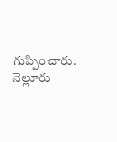గుప్పించారు. నెల్లూరు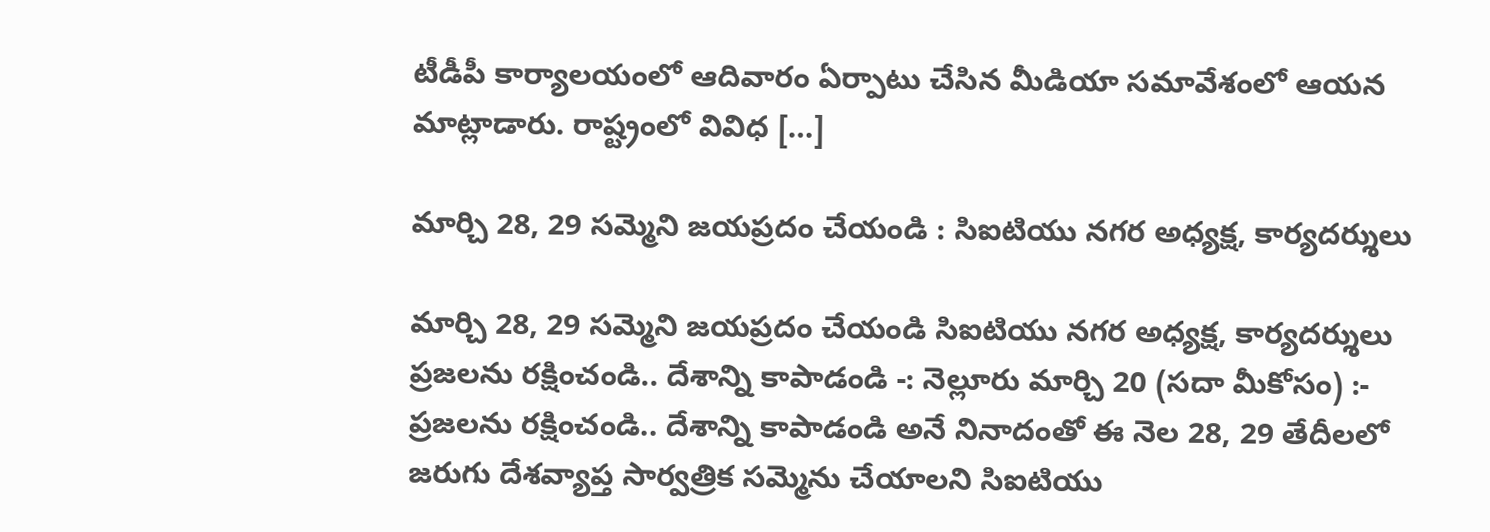టీడీపీ కార్యాలయంలో ఆదివారం ఏర్పాటు చేసిన మీడియా సమావేశంలో ఆయన మాట్లాడారు. రాష్ట్రంలో వివిధ […]

మార్చి 28, 29 సమ్మెని జయప్రదం చేయండి : సిఐటియు నగర అధ్యక్ష, కార్యదర్శులు

మార్చి 28, 29 సమ్మెని జయప్రదం చేయండి సిఐటియు నగర అధ్యక్ష, కార్యదర్శులు ప్రజలను రక్షించండి.. దేశాన్ని కాపాడండి -: నెల్లూరు మార్చి 20 (స‌దా మీకోసం) :- ప్రజలను రక్షించండి.. దేశాన్ని కాపాడండి అనే నినాదంతో ఈ నెల 28, 29 తేదీలలో జరుగు దేశవ్యాప్త సార్వత్రిక సమ్మెను చేయాలని సిఐటియు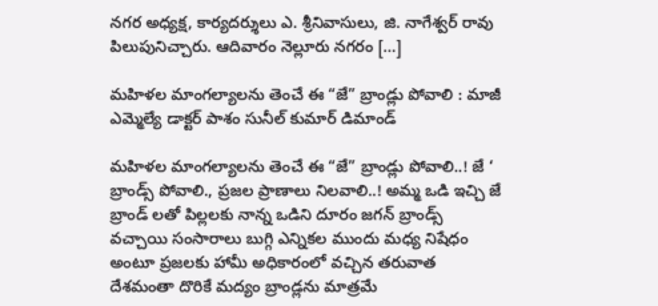నగర అధ్యక్ష, కార్యదర్శులు ఎ. శ్రీనివాసులు, జి. నాగేశ్వర్ రావు పిలుపునిచ్చారు. ఆదివారం నెల్లూరు నగరం […]

మహిళల మాంగల్యాలను తెంచే ఈ “జే” బ్రాండ్లు పోవాలి : మాజీ ఎమ్మెల్యే డాక్టర్ పాశం సునీల్ కుమార్ డిమాండ్

మహిళల మాంగల్యాలను తెంచే ఈ “జే” బ్రాండ్లు పోవాలి..! జే ‘ బ్రాండ్స్ పోవాలి., ప్రజల ప్రాణాలు నిలవాలి..! అమ్మ ఒడి ఇచ్చి జే బ్రాండ్ లతో పిల్లలకు నాన్న ఒడిని దూరం జగన్ బ్రాండ్స్ వచ్చాయి సంసారాలు బుగ్గి ఎన్నికల ముందు మధ్య నిషేధం అంటూ ప్రజలకు హామీ అధికారంలో వచ్చిన తరువాత దేశమంతా దొరికే మద్యం బ్రాండ్లను మాత్రమే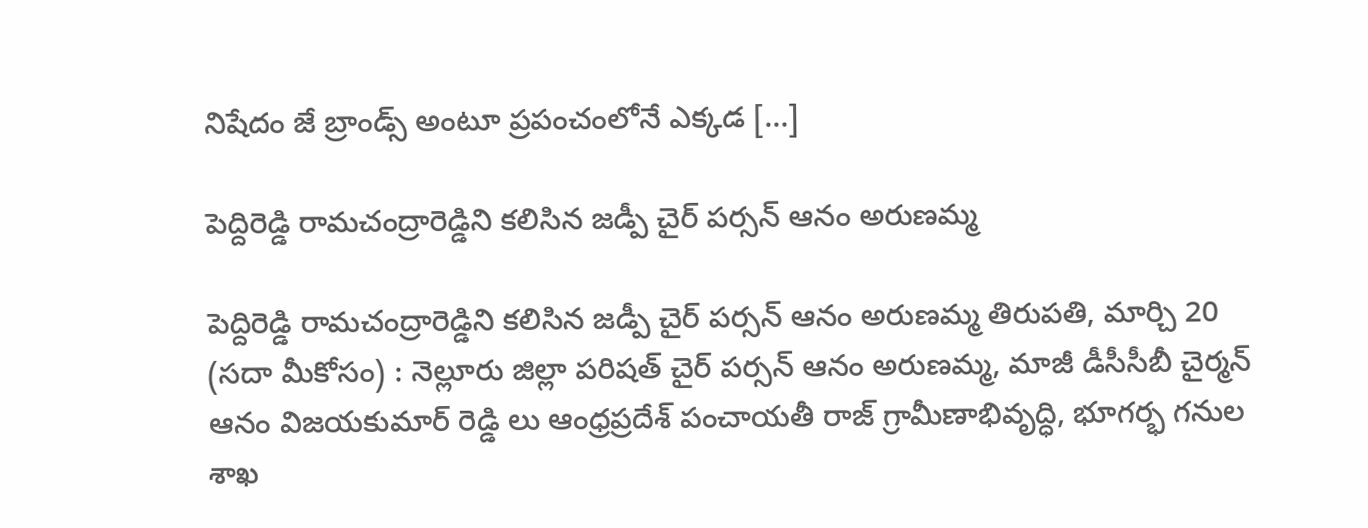నిషేదం జే బ్రాండ్స్ అంటూ ప్రపంచంలోనే ఎక్కడ […]

పెద్దిరెడ్డి రామచంద్రారెడ్డిని కలిసిన జడ్పీ చైర్ పర్సన్ ఆనం అరుణమ్మ

పెద్దిరెడ్డి రామచంద్రారెడ్డిని కలిసిన జడ్పీ చైర్ పర్సన్ ఆనం అరుణమ్మ తిరుపతి, మార్చి 20 (సదా మీకోసం) : నెల్లూరు జిల్లా పరిషత్ చైర్ పర్సన్ ఆనం అరుణమ్మ, మాజీ డీసీసీబీ చైర్మన్ ఆనం విజయకుమార్ రెడ్డి లు ఆంధ్రప్రదేశ్ పంచాయతీ రాజ్ గ్రామీణాభివృద్ధి, భూగర్భ గనుల శాఖ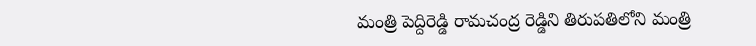మంత్రి పెద్దిరెడ్డి రామచంద్ర రెడ్డిని తిరుపతిలోని మంత్రి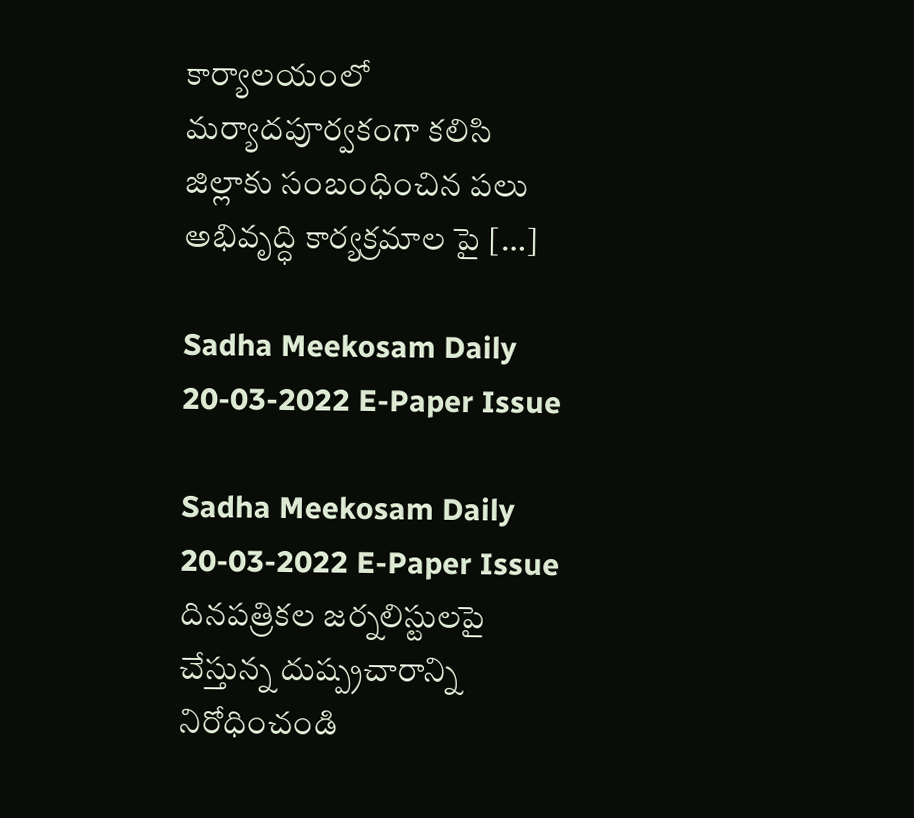కార్యాలయంలో మర్యాదపూర్వకంగా కలిసి జిల్లాకు సంబంధించిన పలు అభివృద్ధి కార్యక్రమాల పై […]

Sadha Meekosam Daily 20-03-2022 E-Paper Issue

Sadha Meekosam Daily 20-03-2022 E-Paper Issue       దినపత్రికల జర్నలిస్టులపై చేస్తున్న దుష్ప్రచారాన్ని నిరోధించండి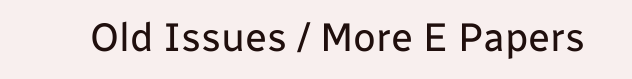Old Issues / More E Papers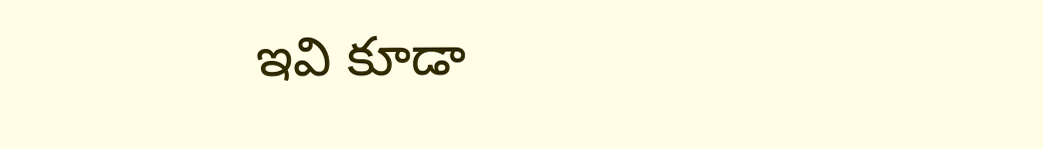ఇవి కూడా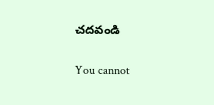చ‌ద‌వండి

You cannot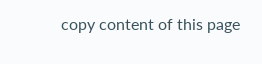copy content of this page